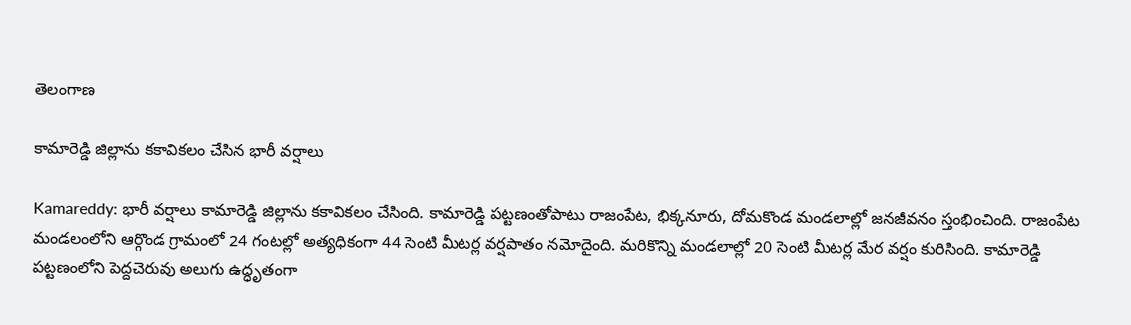తెలంగాణ

కామారెడ్డి జిల్లాను కకావికలం చేసిన భారీ వర్షాలు

Kamareddy: భారీ వర్షాలు కామారెడ్డి జిల్లాను కకావికలం చేసింది. కామారెడ్డి పట్టణంతోపాటు రాజంపేట, భిక్కనూరు, దోమకొండ మండలాల్లో జనజీవనం స్తంభించింది. రాజంపేట మండలంలోని ఆర్గొండ గ్రామంలో 24 గంటల్లో అత్యధికంగా 44 సెంటి మీటర్ల వర్షపాతం నమోదైంది. మరికొన్ని మండలాల్లో 20 సెంటి మీటర్ల మేర వర్షం కురిసింది. కామారెడ్డి పట్టణంలోని పెద్దచెరువు అలుగు ఉద్ధృతంగా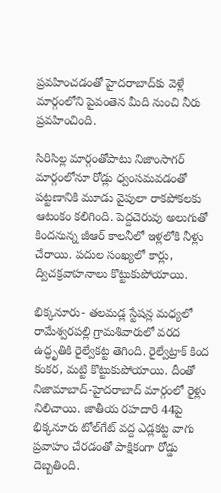ప్రవహించడంతో హైదరాబాద్‌కు వెళ్లే మార్గంలోని పైవంతెన మీది నుంచి నీరు ప్రవహించింది.

సిరిసిల్ల మార్గంతోపాటు నిజాంసాగర్‌ మార్గంలోనూ రోడ్లు ధ్వంసమవడంతో పట్టణానికి మూడు వైపులా రాకపోకలకు ఆటంకం కలిగింది. పెద్దచెరువు అలుగుతో కిందనున్న జీఆర్‌ కాలనీలో ఇళ్లలోకి నీళ్లు చేరాయి. పదుల సంఖ్యలో కార్లు, ద్విచక్రవాహనాలు కొట్టుకుపోయాయి.

భిక్కనూరు- తలమడ్ల స్టేషన్ల మధ్యలో రామేశ్వరపల్లి గ్రామశివారులో వరద ఉద్ధృతికి రైల్వేకట్ట తెగింది. రైల్వేట్రాక్‌ కింద కంకర, మట్టి కొట్టుకుపోయాయి. దీంతో నిజామాబాద్‌-హైదరాబాద్‌ మార్గంలో రైళ్లు నిలిచాయి. జాతీయ రహదారి 44పై భిక్కనూరు టోల్‌గేట్‌ వద్ద ఎడ్లకట్ట వాగు ప్రవాహం చేరడంతో పాక్షికంగా రోడ్డు దెబ్బతింది.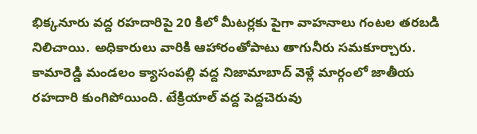భిక్కనూరు వద్ద రహదారిపై 20 కిలో మీటర్లకు పైగా వాహనాలు గంటల తరబడి నిలిచాయి. అధికారులు వారికి ఆహారంతోపాటు తాగునీరు సమకూర్చారు. కామారెడ్డి మండలం క్యాసంపల్లి వద్ద నిజామాబాద్‌ వెళ్లే మార్గంలో జాతీయ రహదారి కుంగిపోయింది. టేక్రియాల్‌ వద్ద పెద్దచెరువు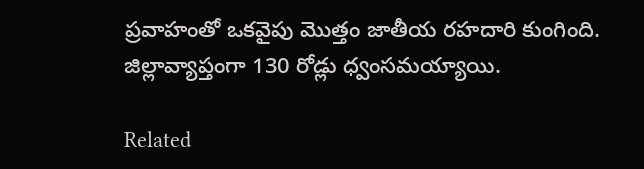ప్రవాహంతో ఒకవైపు మొత్తం జాతీయ రహదారి కుంగింది. జిల్లావ్యాప్తంగా 130 రోడ్లు ధ్వంసమయ్యాయి.

Related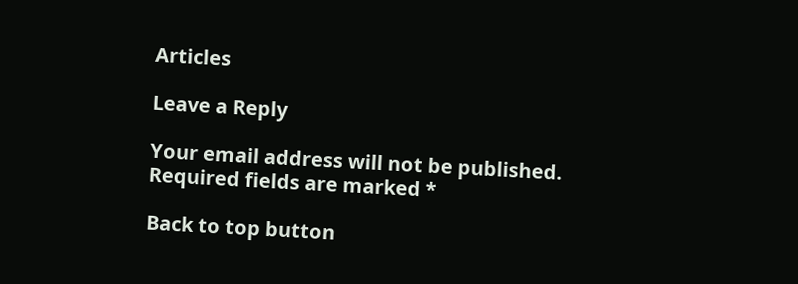Articles

Leave a Reply

Your email address will not be published. Required fields are marked *

Back to top button